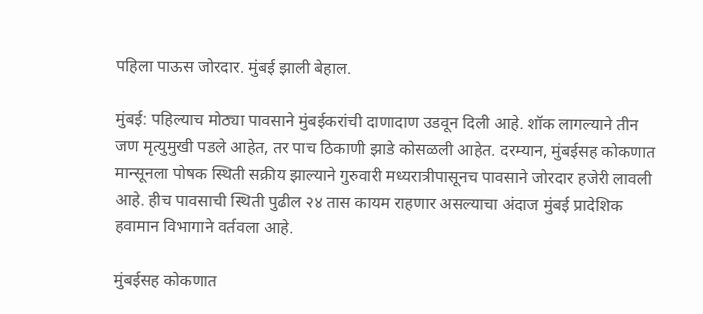पहिला पाऊस जोरदार. मुंबई झाली बेहाल.

मुंबई: पहिल्याच मोठ्या पावसाने मुंबईकरांची दाणादाण उडवून दिली आहे. शॉक लागल्याने तीन जण मृत्युमुखी पडले आहेत, तर पाच ठिकाणी झाडे कोसळली आहेत. दरम्यान, मुंबईसह कोकणात मान्सूनला पोषक स्थिती सक्रीय झाल्याने गुरुवारी मध्यरात्रीपासूनच पावसाने जोरदार हजेरी लावली आहे. हीच पावसाची स्थिती पुढील २४ तास कायम राहणार असल्याचा अंदाज मुंबई प्रादेशिक हवामान विभागाने वर्तवला आहे.

मुंबईसह कोकणात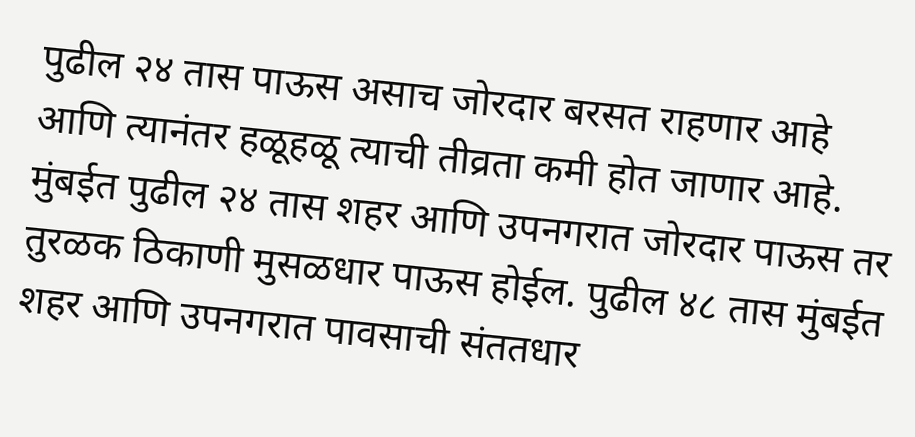पुढील २४ तास पाऊस असाच जोरदार बरसत राहणार आहे आणि त्यानंतर हळूहळू त्याची तीव्रता कमी होत जाणार आहे. मुंबईत पुढील २४ तास शहर आणि उपनगरात जोरदार पाऊस तर तुरळक ठिकाणी मुसळधार पाऊस होईल. पुढील ४८ तास मुंबईत शहर आणि उपनगरात पावसाची संततधार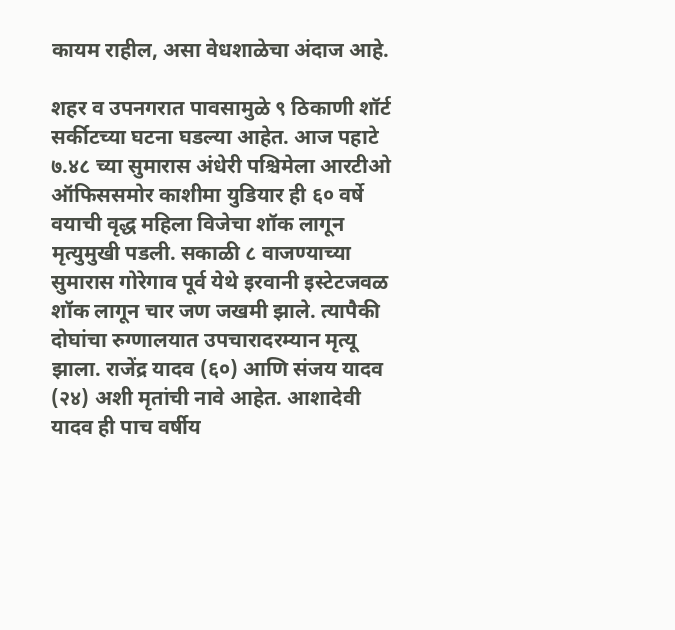कायम राहील, असा वेधशाळेचा अंदाज आहे.

शहर व उपनगरात पावसामुळे ९ ठिकाणी शॉर्ट सर्कीटच्या घटना घडल्या आहेत. आज पहाटे ७.४८ च्या सुमारास अंधेरी पश्चिमेला आरटीओ ऑफिससमोर काशीमा युडियार ही ६० वर्षे वयाची वृद्ध महिला विजेचा शॉक लागून मृत्युमुखी पडली. सकाळी ८ वाजण्याच्या सुमारास गोरेगाव पूर्व येथे इरवानी इस्टेटजवळ शॉक लागून चार जण जखमी झाले. त्यापैकी दोघांचा रुग्णालयात उपचारादरम्यान मृत्यू झाला. राजेंद्र यादव (६०) आणि संजय यादव (२४) अशी मृतांची नावे आहेत. आशादेवी यादव ही पाच वर्षीय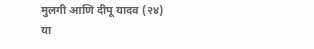मुलगी आणि दीपू यादव (२४) या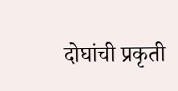दोघांची प्रकृती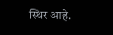स्थिर आहे.